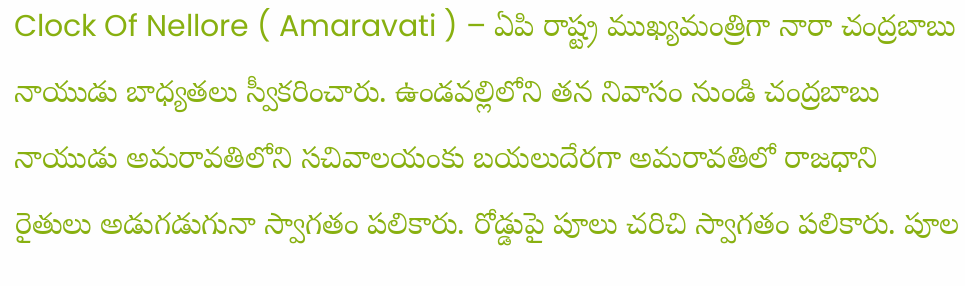Clock Of Nellore ( Amaravati ) – ఏపి రాష్ట్ర ముఖ్యమంత్రిగా నారా చంద్రబాబు నాయుడు బాధ్యతలు స్వీకరించారు. ఉండవల్లిలోని తన నివాసం నుండి చంద్రబాబు నాయుడు అమరావతిలోని సచివాలయంకు బయలుదేరగా అమరావతిలో రాజధాని రైతులు అడుగడుగునా స్వాగతం పలికారు. రోడ్డుపై పూలు చరిచి స్వాగతం పలికారు. పూల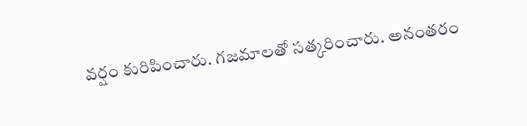వర్షం కురిపించారు. గజమాలతో సత్కరించారు. అనంతరం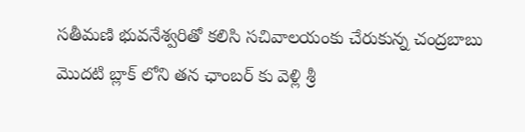సతీమణి భువనేశ్వరితో కలిసి సచివాలయంకు చేరుకున్న చంద్రబాబు మొదటి బ్లాక్ లోని తన ఛాంబర్ కు వెళ్లి శ్రీ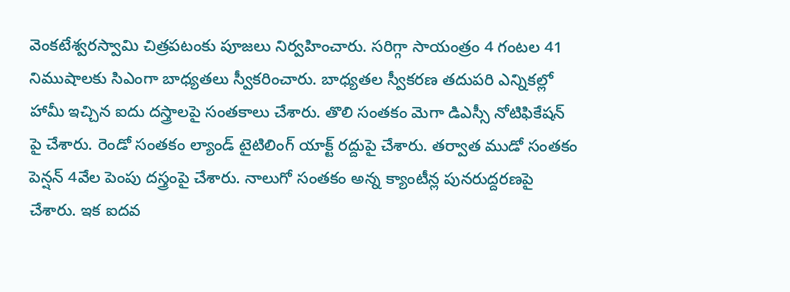వెంకటేశ్వరస్వామి చిత్రపటంకు పూజలు నిర్వహించారు. సరిగ్గా సాయంత్రం 4 గంటల 41 నిముషాలకు సిఎంగా బాధ్యతలు స్వీకరించారు. బాధ్యతల స్వీకరణ తదుపరి ఎన్నికల్లో హామీ ఇచ్చిన ఐదు దస్త్రాలపై సంతకాలు చేశారు. తొలి సంతకం మెగా డిఎస్సీ నోటిఫికేషన్ పై చేశారు. రెండో సంతకం ల్యాండ్ టైటిలింగ్ యాక్ట్ రద్దుపై చేశారు. తర్వాత ముడో సంతకం పెన్షన్ 4వేల పెంపు దస్త్రంపై చేశారు. నాలుగో సంతకం అన్న క్యాంటీన్ల పునరుద్దరణపై చేశారు. ఇక ఐదవ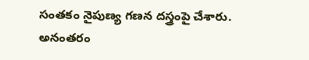సంతకం నైపుణ్య గణన దస్త్రంపై చేశారు. అనంతరం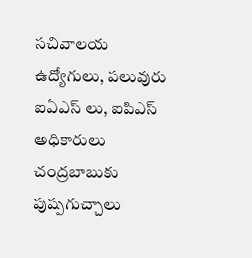సచివాలయ ఉద్యోగులు, పలువురు ఐఏఎస్ లు, ఐపిఎస్ అధికారులు చంద్రబాబుకు పుష్పగుచ్చాలు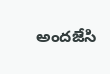అందజేసి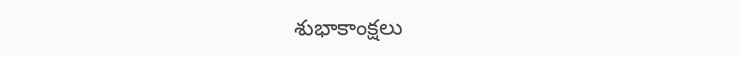శుభాకాంక్షలు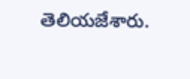తెలియజేశారు.